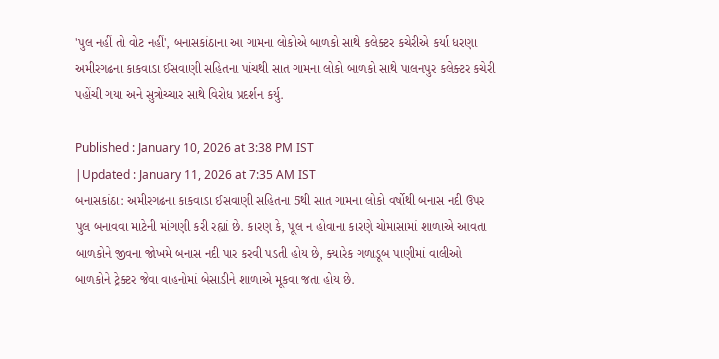'પુલ નહીં તો વોટ નહીં', બનાસકાંઠાના આ ગામના લોકોએ બાળકો સાથે કલેક્ટર કચેરીએ કર્યા ધરણા
અમીરગઢના કાકવાડા ઈસવાણી સહિતના પાંચથી સાત ગામના લોકો બાળકો સાથે પાલનપુર કલેક્ટર કચેરી પહોંચી ગયા અને સુત્રોચ્ચાર સાથે વિરોધ પ્રદર્શન કર્યુ.

Published : January 10, 2026 at 3:38 PM IST
|Updated : January 11, 2026 at 7:35 AM IST
બનાસકાંઠા: અમીરગઢના કાકવાડા ઈસવાણી સહિતના 5થી સાત ગામના લોકો વર્ષોથી બનાસ નદી ઉપર પુલ બનાવવા માટેની માંગણી કરી રહ્યાં છે. કારણ કે, પૂલ ન હોવાના કારણે ચોમાસામાં શાળાએ આવતા બાળકોને જીવના જોખમે બનાસ નદી પાર કરવી પડતી હોય છે, ક્યારેક ગળાડૂબ પાણીમાં વાલીઓ બાળકોને ટ્રેક્ટર જેવા વાહનોમાં બેસાડીને શાળાએ મૂકવા જતા હોય છે.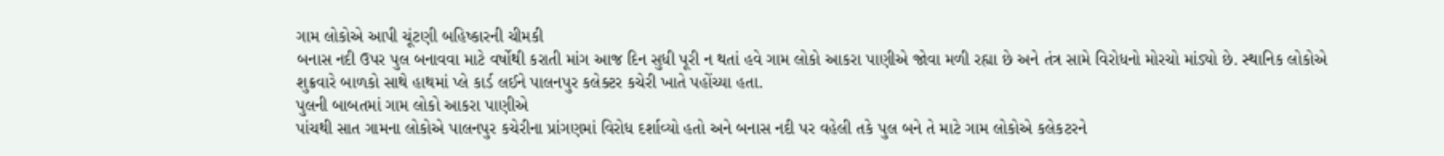ગામ લોકોએ આપી ચૂંટણી બહિષ્કારની ચીમકી
બનાસ નદી ઉપર પુલ બનાવવા માટે વર્ષોથી કરાતી માંગ આજ દિન સુધી પૂરી ન થતાં હવે ગામ લોકો આકરા પાણીએ જોવા મળી રહ્યા છે અને તંત્ર સામે વિરોધનો મોરચો માંડ્યો છે. સ્થાનિક લોકોએ શુક્રવારે બાળકો સાથે હાથમાં પ્લે કાર્ડ લઈને પાલનપુર કલેક્ટર કચેરી ખાતે પહોંચ્યા હતા.
પુલની બાબતમાં ગામ લોકો આકરા પાણીએ
પાંચથી સાત ગામના લોકોએ પાલનપુર કચેરીના પ્રાંગણમાં વિરોધ દર્શાવ્યો હતો અને બનાસ નદી પર વહેલી તકે પુલ બને તે માટે ગામ લોકોએ કલેકટરને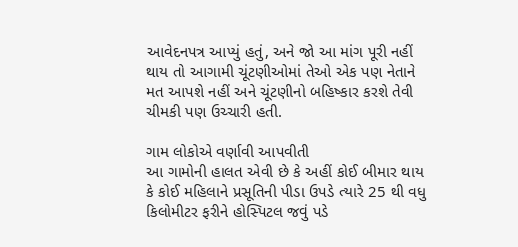આવેદનપત્ર આપ્યું હતું, અને જો આ માંગ પૂરી નહીં થાય તો આગામી ચૂંટણીઓમાં તેઓ એક પણ નેતાને મત આપશે નહીં અને ચૂંટણીનો બહિષ્કાર કરશે તેવી ચીમકી પણ ઉચ્ચારી હતી.

ગામ લોકોએ વર્ણાવી આપવીતી
આ ગામોની હાલત એવી છે કે અહીં કોઈ બીમાર થાય કે કોઈ મહિલાને પ્રસૂતિની પીડા ઉપડે ત્યારે 25 થી વધુ કિલોમીટર ફરીને હોસ્પિટલ જવું પડે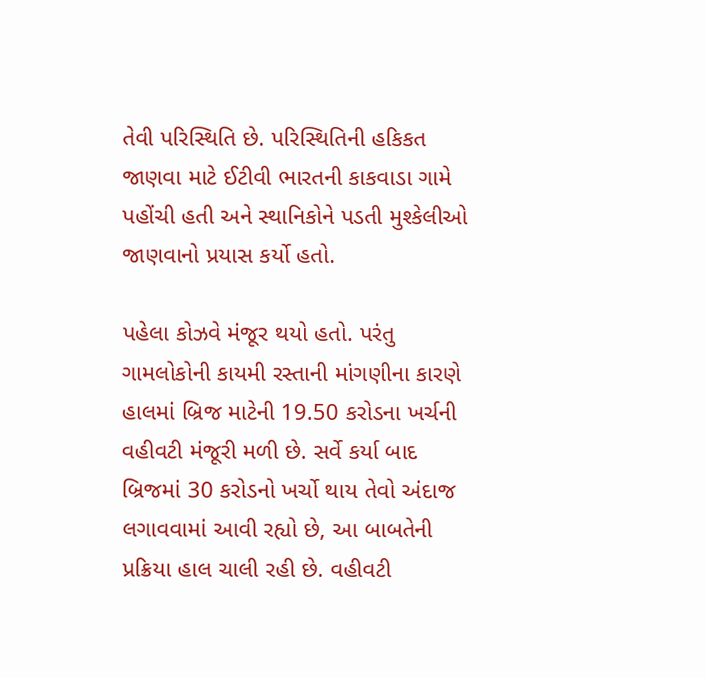તેવી પરિસ્થિતિ છે. પરિસ્થિતિની હકિકત જાણવા માટે ઈટીવી ભારતની કાકવાડા ગામે પહોંચી હતી અને સ્થાનિકોને પડતી મુશ્કેલીઓ જાણવાનો પ્રયાસ કર્યો હતો.

પહેલા કોઝવે મંજૂર થયો હતો. પરંતુ ગામલોકોની કાયમી રસ્તાની માંગણીના કારણે હાલમાં બ્રિજ માટેની 19.50 કરોડના ખર્ચની વહીવટી મંજૂરી મળી છે. સર્વે કર્યા બાદ બ્રિજમાં 30 કરોડનો ખર્ચો થાય તેવો અંદાજ લગાવવામાં આવી રહ્યો છે, આ બાબતેની પ્રક્રિયા હાલ ચાલી રહી છે. વહીવટી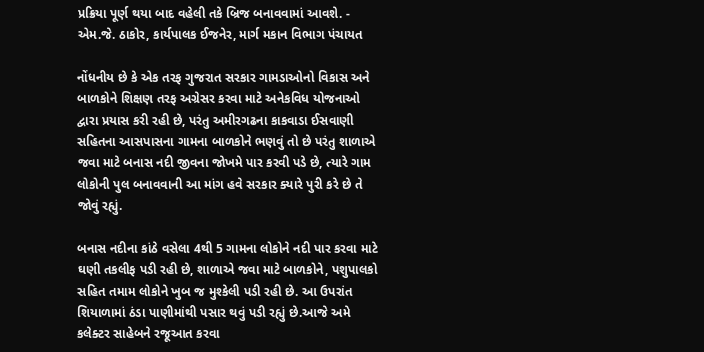પ્રક્રિયા પૂર્ણ થયા બાદ વહેલી તકે બ્રિજ બનાવવામાં આવશે. - એમ.જે. ઠાકોર, કાર્યપાલક ઈજનેર, માર્ગ મકાન વિભાગ પંચાયત

નોંધનીય છે કે એક તરફ ગુજરાત સરકાર ગામડાઓનો વિકાસ અને બાળકોને શિક્ષણ તરફ અગ્રેસર કરવા માટે અનેકવિધ યોજનાઓ દ્વારા પ્રયાસ કરી રહી છે, પરંતુ અમીરગઢના કાકવાડા ઈસવાણી સહિતના આસપાસના ગામના બાળકોને ભણવું તો છે પરંતુ શાળાએ જવા માટે બનાસ નદી જીવના જોખમે પાર કરવી પડે છે, ત્યારે ગામ લોકોની પુલ બનાવવાની આ માંગ હવે સરકાર ક્યારે પુરી કરે છે તે જોવું રહ્યું.

બનાસ નદીના કાંઠે વસેલા 4થી 5 ગામના લોકોને નદી પાર કરવા માટે ઘણી તકલીફ પડી રહી છે, શાળાએ જવા માટે બાળકોને, પશુપાલકો સહિત તમામ લોકોને ખુબ જ મુશ્કેલી પડી રહી છે. આ ઉપરાંત શિયાળામાં ઠંડા પાણીમાંથી પસાર થવું પડી રહ્યું છે.આજે અમે કલેક્ટર સાહેબને રજૂઆત કરવા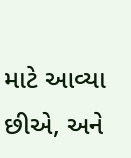માટે આવ્યા છીએ, અને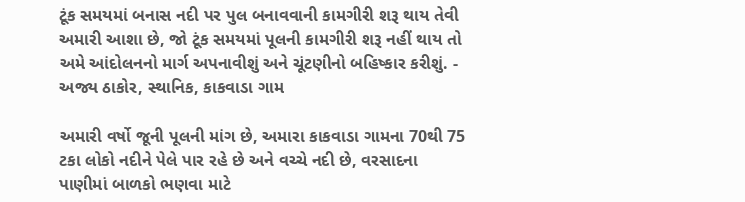ટૂંક સમયમાં બનાસ નદી પર પુલ બનાવવાની કામગીરી શરૂ થાય તેવી અમારી આશા છે, જો ટૂંક સમયમાં પૂલની કામગીરી શરૂ નહીં થાય તો અમે આંદોલનનો માર્ગ અપનાવીશું અને ચૂંટણીનો બહિષ્કાર કરીશું. - અજ્ય ઠાકોર, સ્થાનિક, કાકવાડા ગામ

અમારી વર્ષો જૂની પૂલની માંગ છે, અમારા કાકવાડા ગામના 70થી 75 ટકા લોકો નદીને પેલે પાર રહે છે અને વચ્ચે નદી છે, વરસાદના પાણીમાં બાળકો ભણવા માટે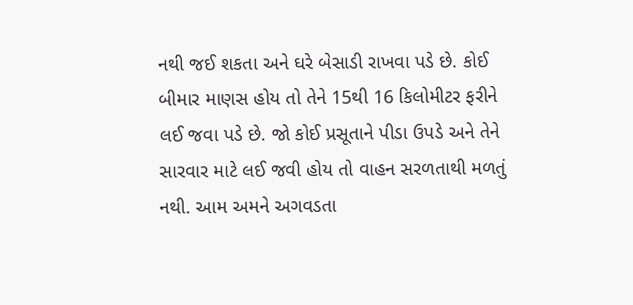નથી જઈ શકતા અને ઘરે બેસાડી રાખવા પડે છે. કોઈ બીમાર માણસ હોય તો તેને 15થી 16 કિલોમીટર ફરીને લઈ જવા પડે છે. જો કોઈ પ્રસૂતાને પીડા ઉપડે અને તેને સારવાર માટે લઈ જવી હોય તો વાહન સરળતાથી મળતું નથી. આમ અમને અગવડતા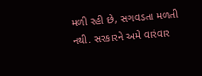મળી રહી છે, સગવડતા મળતી નથી. સરકારને અમે વારંવાર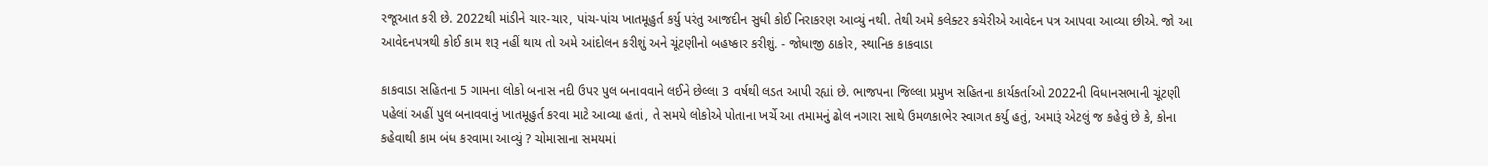રજૂઆત કરી છે. 2022થી માંડીને ચાર-ચાર, પાંચ-પાંચ ખાતમૂહુર્ત કર્યુ પરંતુ આજદીન સુધી કોઈ નિરાકરણ આવ્યું નથી. તેથી અમે કલેક્ટર કચેરીએ આવેદન પત્ર આપવા આવ્યા છીએ. જો આ આવેદનપત્રથી કોઈ કામ શરૂ નહીં થાય તો અમે આંદોલન કરીશું અને ચૂંટણીનો બહષ્કાર કરીશું. - જોધાજી ઠાકોર, સ્થાનિક કાકવાડા

કાકવાડા સહિતના 5 ગામના લોકો બનાસ નદી ઉપર પુલ બનાવવાને લઈને છેલ્લા 3 વર્ષથી લડત આપી રહ્યાં છે. ભાજપના જિલ્લા પ્રમુખ સહિતના કાર્યકર્તાઓ 2022ની વિધાનસભાની ચૂંટણી પહેલાં અહીં પુલ બનાવવાનું ખાતમૂહુર્ત કરવા માટે આવ્યા હતાં, તે સમયે લોકોએ પોતાના ખર્ચે આ તમામનું ઢોલ નગારા સાથે ઉમળકાભેર સ્વાગત કર્યુ હતું, અમારૂં એટલું જ કહેવું છે કે, કોના કહેવાથી કામ બંધ કરવામા આવ્યું ? ચોમાસાના સમયમાં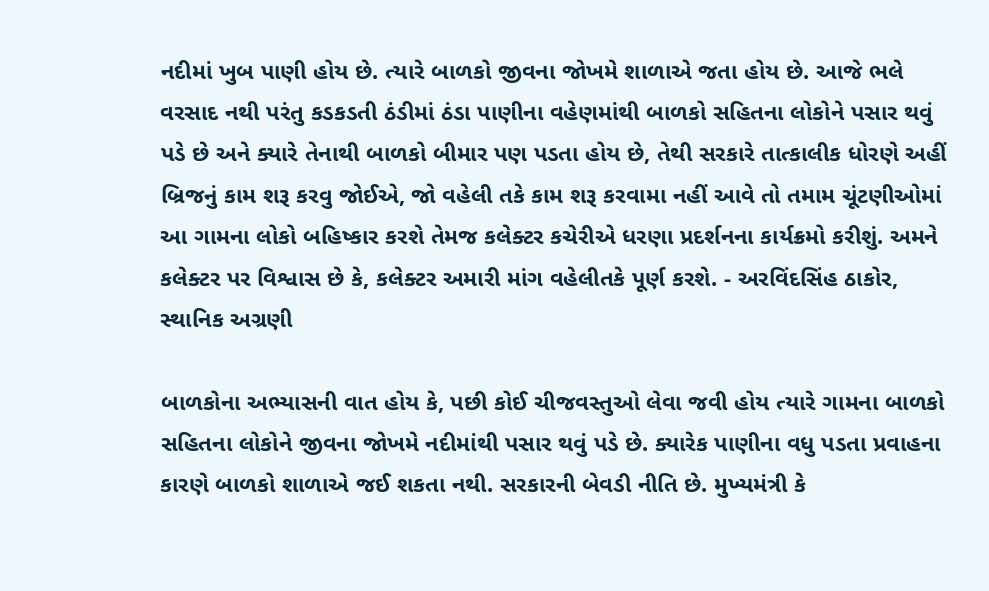નદીમાં ખુબ પાણી હોય છે. ત્યારે બાળકો જીવના જોખમે શાળાએ જતા હોય છે. આજે ભલે વરસાદ નથી પરંતુ કડકડતી ઠંડીમાં ઠંડા પાણીના વહેણમાંથી બાળકો સહિતના લોકોને પસાર થવું પડે છે અને ક્યારે તેનાથી બાળકો બીમાર પણ પડતા હોય છે, તેથી સરકારે તાત્કાલીક ધોરણે અહીં બ્રિજનું કામ શરૂ કરવુ જોઈએ, જો વહેલી તકે કામ શરૂ કરવામા નહીં આવે તો તમામ ચૂંટણીઓમાં આ ગામના લોકો બહિષ્કાર કરશે તેમજ કલેક્ટર કચેરીએ ધરણા પ્રદર્શનના કાર્યક્રમો કરીશું. અમને કલેક્ટર પર વિશ્વાસ છે કે, કલેક્ટર અમારી માંગ વહેલીતકે પૂર્ણ કરશે. - અરવિંદસિંહ ઠાકોર, સ્થાનિક અગ્રણી

બાળકોના અભ્યાસની વાત હોય કે, પછી કોઈ ચીજવસ્તુઓ લેવા જવી હોય ત્યારે ગામના બાળકો સહિતના લોકોને જીવના જોખમે નદીમાંથી પસાર થવું પડે છે. ક્યારેક પાણીના વધુ પડતા પ્રવાહના કારણે બાળકો શાળાએ જઈ શકતા નથી. સરકારની બેવડી નીતિ છે. મુખ્યમંત્રી કે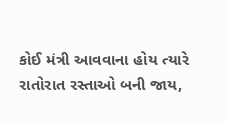કોઈ મંત્રી આવવાના હોય ત્યારે રાતોરાત રસ્તાઓ બની જાય,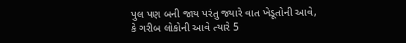પુલ પણ બની જાય પરંતુ જ્યારે વાત ખેડૂતોની આવે, કે ગરીબ લોકોની આવે ત્યારે 5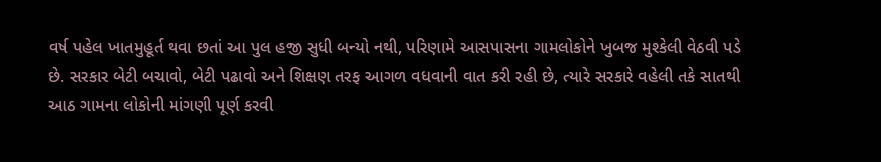વર્ષ પહેલ ખાતમુહૂર્ત થવા છતાં આ પુલ હજી સુધી બન્યો નથી, પરિણામે આસપાસના ગામલોકોને ખુબજ મુશ્કેલી વેઠવી પડે છે. સરકાર બેટી બચાવો, બેટી પઢાવો અને શિક્ષણ તરફ આગળ વધવાની વાત કરી રહી છે, ત્યારે સરકારે વહેલી તકે સાતથી આઠ ગામના લોકોની માંગણી પૂર્ણ કરવી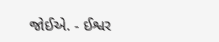જોઈએ. - ઈશ્વર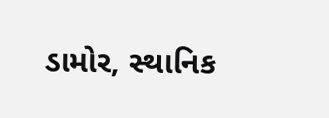ડામોર, સ્થાનિક